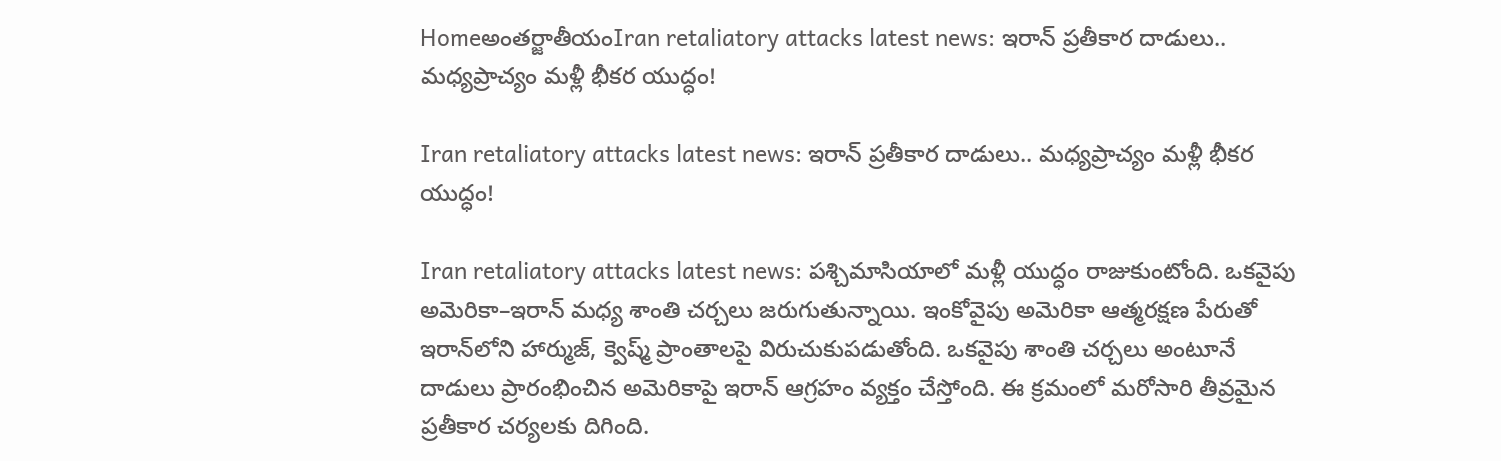Homeఅంతర్జాతీయంIran retaliatory attacks latest news: ఇరాన్‌ ప్రతీకార దాడులు.. మధ్యప్రాచ్యం మళ్లీ భీకర యుద్ధం!

Iran retaliatory attacks latest news: ఇరాన్‌ ప్రతీకార దాడులు.. మధ్యప్రాచ్యం మళ్లీ భీకర యుద్ధం!

Iran retaliatory attacks latest news: పశ్చిమాసియాలో మళ్లీ యుద్ధం రాజుకుంటోంది. ఒకవైపు అమెరికా–ఇరాన్‌ మధ్య శాంతి చర్చలు జరుగుతున్నాయి. ఇంకోవైపు అమెరికా ఆత్మరక్షణ పేరుతో ఇరాన్‌లోని హార్ముజ్, క్వెష్మ్‌ ప్రాంతాలపై విరుచుకుపడుతోంది. ఒకవైపు శాంతి చర్చలు అంటూనే దాడులు ప్రారంభించిన అమెరికాపై ఇరాన్‌ ఆగ్రహం వ్యక్తం చేస్తోంది. ఈ క్రమంలో మరోసారి తీవ్రమైన ప్రతీకార చర్యలకు దిగింది.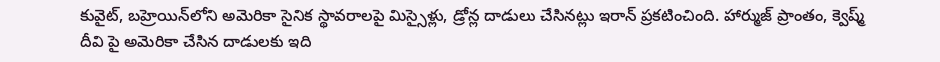కువైట్, బహ్రెయిన్‌లోని అమెరికా సైనిక స్థావరాలపై మిస్సైళ్లు, డ్రోన్ల దాడులు చేసినట్లు ఇరాన్‌ ప్రకటించింది. హార్ముజ్‌ ప్రాంతం, క్వెష్మ్‌ దీవి పై అమెరికా చేసిన దాడులకు ఇది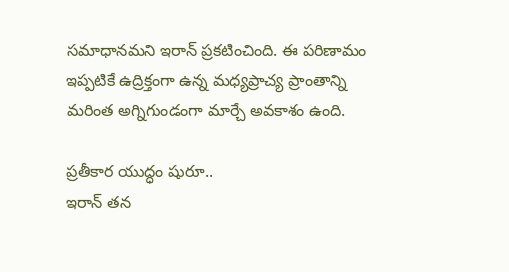సమాధానమని ఇరాన్‌ ప్రకటించింది. ఈ పరిణామం ఇప్పటికే ఉద్రిక్తంగా ఉన్న మధ్యప్రాచ్య ప్రాంతాన్ని మరింత అగ్నిగుండంగా మార్చే అవకాశం ఉంది.

ప్రతీకార యుద్ధం షురూ..
ఇరాన్‌ తన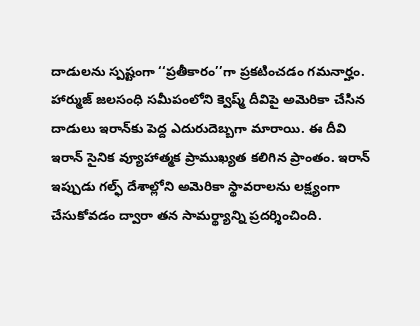దాడులను స్పష్టంగా ‘‘ప్రతీకారం’’గా ప్రకటించడం గమనార్హం. హార్ముజ్‌ జలసంధి సమీపంలోని క్వెష్మ్‌ దీవిపై అమెరికా చేసిన దాడులు ఇరాన్‌కు పెద్ద ఎదురుదెబ్బగా మారాయి. ఈ దీవి ఇరాన్‌ సైనిక వ్యూహాత్మక ప్రాముఖ్యత కలిగిన ప్రాంతం. ఇరాన్‌ ఇప్పుడు గల్ఫ్‌ దేశాల్లోని అమెరికా స్థావరాలను లక్ష్యంగా చేసుకోవడం ద్వారా తన సామర్థ్యాన్ని ప్రదర్శించింది.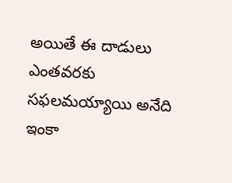అయితే ఈ దాడులు ఎంతవరకు సఫలమయ్యాయి అనేది ఇంకా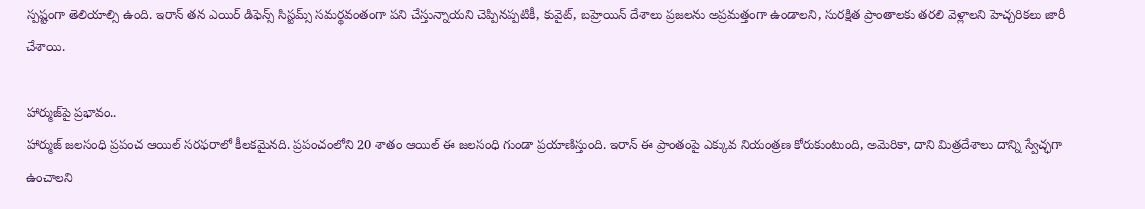స్పష్టంగా తెలియాల్సి ఉంది. ఇరాన్‌ తన ఎయిర్‌ డిఫెన్స్‌ సిస్టమ్స్‌ సమర్థవంతంగా పని చేస్తున్నాయని చెప్పినప్పటికీ, కువైట్, బహ్రెయిన్‌ దేశాలు ప్రజలను అప్రమత్తంగా ఉండాలని, సురక్షిత ప్రాంతాలకు తరలి వెళ్లాలని హెచ్చరికలు జారీ చేశాయి.

హార్ముజ్‌పై ప్రభావం..
హార్ముజ్‌ జలసంధి ప్రపంచ ఆయిల్‌ సరఫరాలో కీలకమైనది. ప్రపంచంలోని 20 శాతం ఆయిల్‌ ఈ జలసంధి గుండా ప్రయాణిస్తుంది. ఇరాన్‌ ఈ ప్రాంతంపై ఎక్కువ నియంత్రణ కోరుకుంటుంది, అమెరికా, దాని మిత్రదేశాలు దాన్ని స్వేచ్ఛగా ఉంచాలని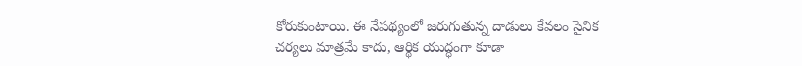కోరుకుంటాయి. ఈ నేపథ్యంలో జరుగుతున్న దాడులు కేవలం సైనిక చర్యలు మాత్రమే కాదు, ఆర్థిక యుద్ధంగా కూడా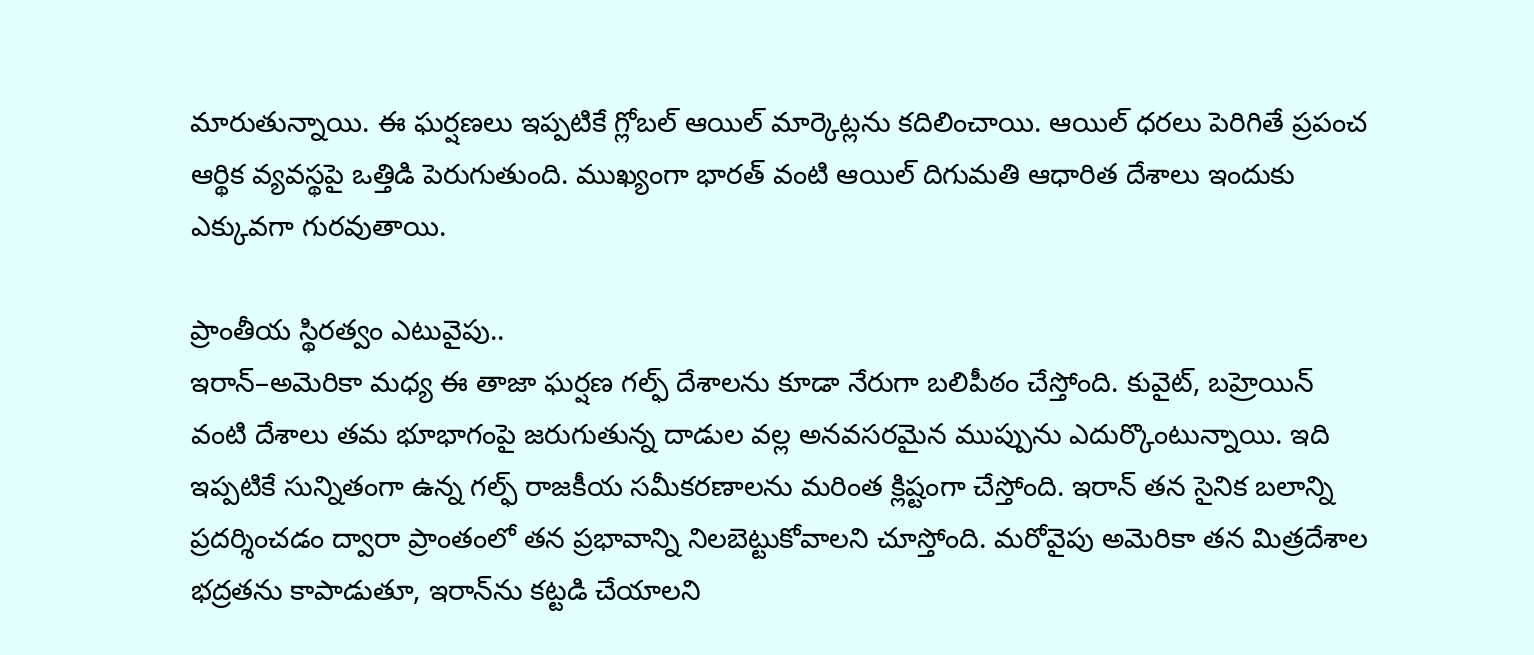మారుతున్నాయి. ఈ ఘర్షణలు ఇప్పటికే గ్లోబల్‌ ఆయిల్‌ మార్కెట్లను కదిలించాయి. ఆయిల్‌ ధరలు పెరిగితే ప్రపంచ ఆర్థిక వ్యవస్థపై ఒత్తిడి పెరుగుతుంది. ముఖ్యంగా భారత్‌ వంటి ఆయిల్‌ దిగుమతి ఆధారిత దేశాలు ఇందుకు ఎక్కువగా గురవుతాయి.

ప్రాంతీయ స్థిరత్వం ఎటువైపు..
ఇరాన్‌–అమెరికా మధ్య ఈ తాజా ఘర్షణ గల్ఫ్‌ దేశాలను కూడా నేరుగా బలిపీఠం చేస్తోంది. కువైట్, బహ్రెయిన్‌ వంటి దేశాలు తమ భూభాగంపై జరుగుతున్న దాడుల వల్ల అనవసరమైన ముప్పును ఎదుర్కొంటున్నాయి. ఇది ఇప్పటికే సున్నితంగా ఉన్న గల్ఫ్‌ రాజకీయ సమీకరణాలను మరింత క్లిష్టంగా చేస్తోంది. ఇరాన్‌ తన సైనిక బలాన్ని ప్రదర్శించడం ద్వారా ప్రాంతంలో తన ప్రభావాన్ని నిలబెట్టుకోవాలని చూస్తోంది. మరోవైపు అమెరికా తన మిత్రదేశాల భద్రతను కాపాడుతూ, ఇరాన్‌ను కట్టడి చేయాలని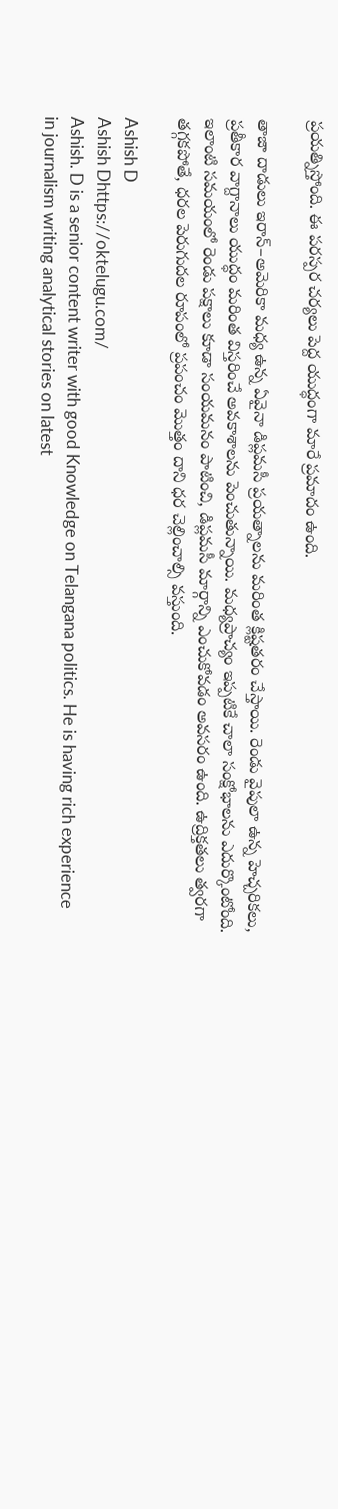ప్రయత్నిస్తోంది. ఈ పరస్పర చర్యలు పెద్ద యుద్ధంగా మారే ప్రమాదం ఉంది.

తాజా దాడులు ఇరాన్‌–అమెరికా మధ్య ఉన్న ఏవైనా డిప్లమసీ ప్రయత్నాలను మరింత క్లిష్టతరం చేస్తాయి. రెండు వైపులా ఉన్న హెచ్చరికలు, ప్రతీకార వాగ్దానాలు యుద్ధం మరింత విస్తరించే అవకాశాలను పెంచుతున్నాయి. మధ్యప్రాచ్యం ఇప్పటికే చాలా సంక్షోభాలను ఎదుర్కొంటోంది. ఇలాంటి సమయంలో రెండు పక్షాలు కూడా సంయమనం పాటించి, డిప్లమసీ మార్గాన్ని ఎంచుకోవడం అవసరం ఉంది. ఉద్రిక్తతలు త్వరగా తగ్గకపోతే, ధరల పెరుగుదల రూపంలో ప్రపంచం మొత్తం దాని ధర చెల్లించాల్సి వస్తుంది.

Ashish D
Ashish Dhttps://oktelugu.com/
Ashish. D is a senior content writer with good Knowledge on Telangana politics. He is having rich experience in journalism writing analytical stories on latest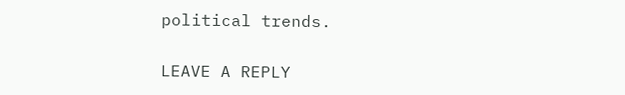political trends.

LEAVE A REPLY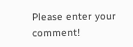Please enter your comment!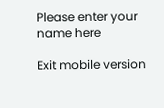Please enter your name here

Exit mobile version